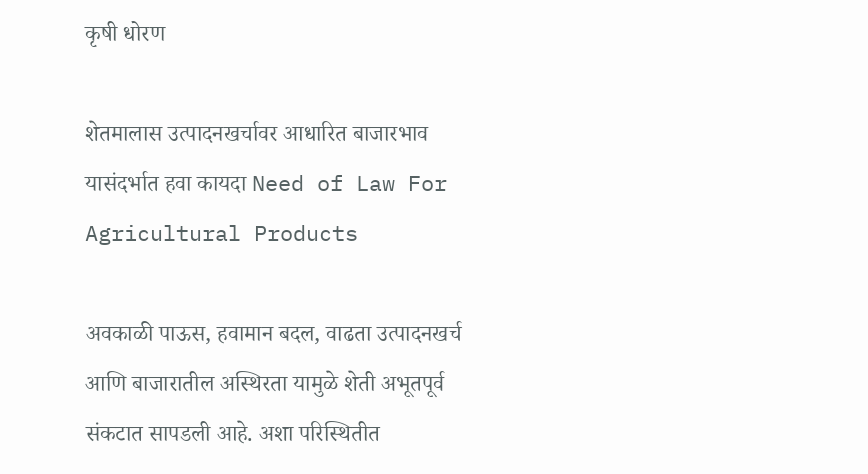कृषी धोरण

शेतमालास उत्पादनखर्चावर आधारित बाजारभाव यासंदर्भात हवा कायदा Need of Law For Agricultural Products

अवकाळी पाऊस, हवामान बदल, वाढता उत्पादनखर्च आणि बाजारातील अस्थिरता यामुळे शेती अभूतपूर्व संकटात सापडली आहे. अशा परिस्थितीत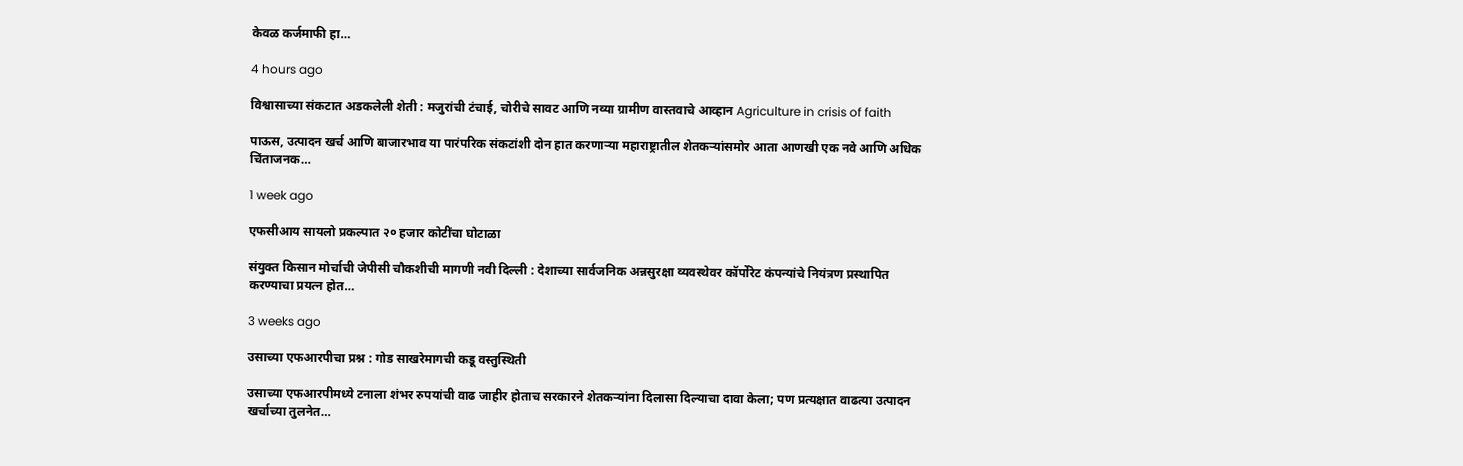केवळ कर्जमाफी हा…

4 hours ago

विश्वासाच्या संकटात अडकलेली शेती : मजुरांची टंचाई, चोरीचे सावट आणि नव्या ग्रामीण वास्तवाचे आव्हान Agriculture in crisis of faith

पाऊस, उत्पादन खर्च आणि बाजारभाव या पारंपरिक संकटांशी दोन हात करणाऱ्या महाराष्ट्रातील शेतकऱ्यांसमोर आता आणखी एक नवे आणि अधिक चिंताजनक…

1 week ago

एफसीआय सायलो प्रकल्पात २० हजार कोटींचा घोटाळा

संयुक्त किसान मोर्चाची जेपीसी चौकशीची मागणी नवी दिल्ली : देशाच्या सार्वजनिक अन्नसुरक्षा व्यवस्थेवर कॉर्पोरेट कंपन्यांचे नियंत्रण प्रस्थापित करण्याचा प्रयत्न होत…

3 weeks ago

उसाच्या एफआरपीचा प्रश्न : गोड साखरेमागची कडू वस्तुस्थिती

उसाच्या एफआरपीमध्ये टनाला शंभर रुपयांची वाढ जाहीर होताच सरकारने शेतकऱ्यांना दिलासा दिल्याचा दावा केला; पण प्रत्यक्षात वाढत्या उत्पादन खर्चाच्या तुलनेत…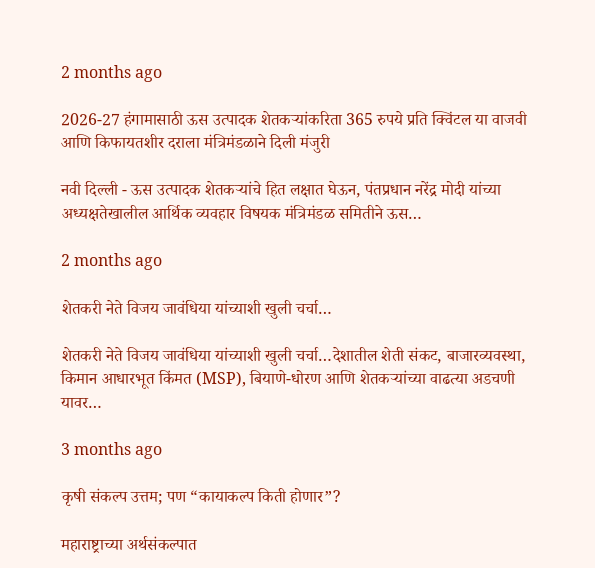2 months ago

2026-27 हंगामासाठी ऊस उत्पादक शेतकऱ्यांकरिता 365 रुपये प्रति क्विंटल या वाजवी आणि किफायतशीर दराला मंत्रिमंडळाने दिली मंजुरी

नवी दिल्‍ली - ऊस उत्पादक शेतकऱ्यांचे हित लक्षात घेऊन, पंतप्रधान नरेंद्र मोदी यांच्या अध्यक्षतेखालील आर्थिक व्यवहार विषयक मंत्रिमंडळ समितीने ऊस…

2 months ago

शेतकरी नेते विजय जावंधिया यांच्याशी खुली चर्चा…

शेतकरी नेते विजय जावंधिया यांच्याशी खुली चर्चा…देशातील शेती संकट, बाजारव्यवस्था, किमान आधारभूत किंमत (MSP), बियाणे-धोरण आणि शेतकऱ्यांच्या वाढत्या अडचणी यावर…

3 months ago

कृषी संकल्प उत्तम; पण “कायाकल्प किती होणार”?

महाराष्ट्राच्या अर्थसंकल्पात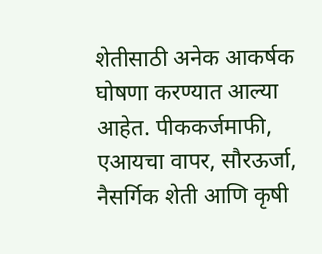शेतीसाठी अनेक आकर्षक घोषणा करण्यात आल्या आहेत. पीककर्जमाफी, एआयचा वापर, सौरऊर्जा, नैसर्गिक शेती आणि कृषी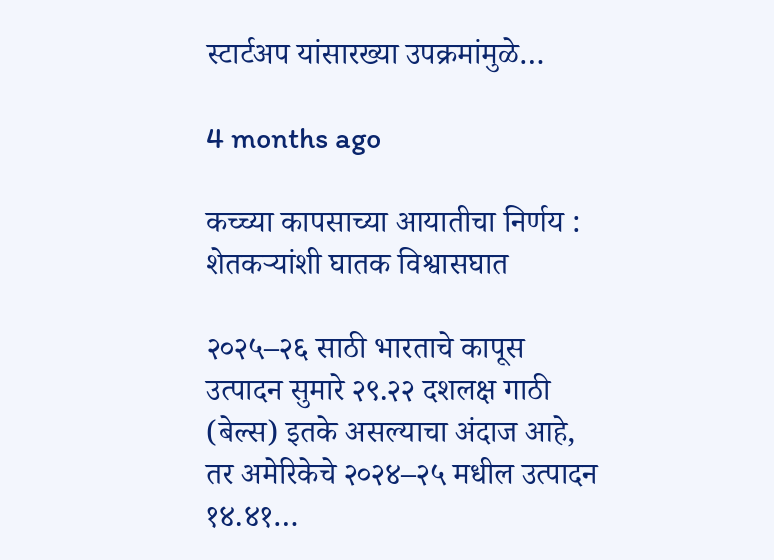स्टार्टअप यांसारख्या उपक्रमांमुळे…

4 months ago

कच्च्या कापसाच्या आयातीचा निर्णय : शेतकऱ्यांशी घातक विश्वासघात

२०२५–२६ साठी भारताचे कापूस उत्पादन सुमारे २९.२२ दशलक्ष गाठी (बेल्स) इतके असल्याचा अंदाज आहे, तर अमेरिकेचे २०२४–२५ मधील उत्पादन १४.४१…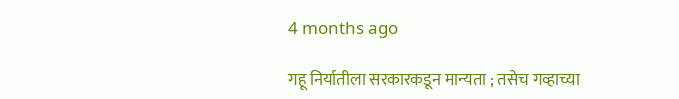4 months ago

गहू निर्यातीला सरकारकडून मान्यता ; तसेच गव्हाच्या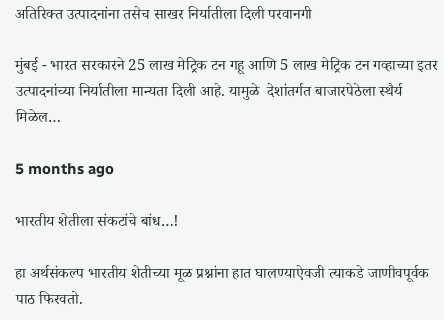अतिरिक्त उत्पादनांना तसेच साखर निर्यातीला दिली परवानगी

मुंबई - भारत सरकारने 25 लाख मेट्रिक टन गहू आणि 5 लाख मेट्रिक टन गव्हाच्या इतर उत्पादनांच्‍या निर्यातीला मान्यता दिली आहे. यामुळे  देशांतर्गत बाजारपेठेला स्थैर्य मिळेल…

5 months ago

भारतीय शेतीला संकटांचे बांध…!

हा अर्थसंकल्प भारतीय शेतीच्या मूळ प्रश्नांना हात घालण्याऐवजी त्याकडे जाणीवपूर्वक पाठ फिरवतो.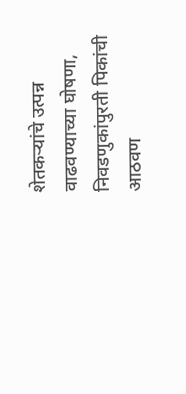शेतकऱ्यांचे उत्पन्न वाढवण्याच्या घोषणा, निवडणुकांपुरती पिकांची आठवण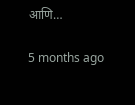आणि…

5 months ago